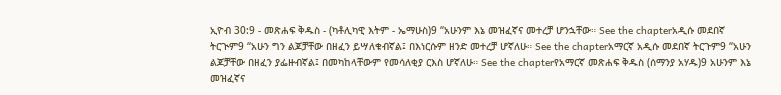ኢዮብ 30:9 - መጽሐፍ ቅዱስ - (ካቶሊካዊ እትም - ኤማሁስ)9 “አሁንም እኔ መዝፈኛና መተረቻ ሆንኋቸው። See the chapterአዲሱ መደበኛ ትርጒም9 “አሁን ግን ልጆቻቸው በዘፈን ይሣለቁብኛል፤ በእነርሱም ዘንድ መተረቻ ሆኛለሁ። See the chapterአማርኛ አዲሱ መደበኛ ትርጉም9 “አሁን ልጆቻቸው በዘፈን ያፌዙብኛል፤ በመካከላቸውም የመሳለቂያ ርእስ ሆኛለሁ። See the chapterየአማርኛ መጽሐፍ ቅዱስ (ሰማንያ አሃዱ)9 አሁንም እኔ መዝፈኛና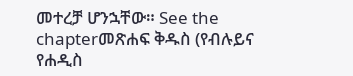መተረቻ ሆንኋቸው። See the chapterመጽሐፍ ቅዱስ (የብሉይና የሐዲስ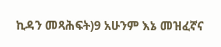ኪዳን መጻሕፍት)9 አሁንም እኔ መዝፈኛና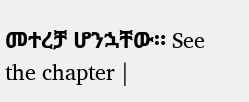መተረቻ ሆንኋቸው። See the chapter |